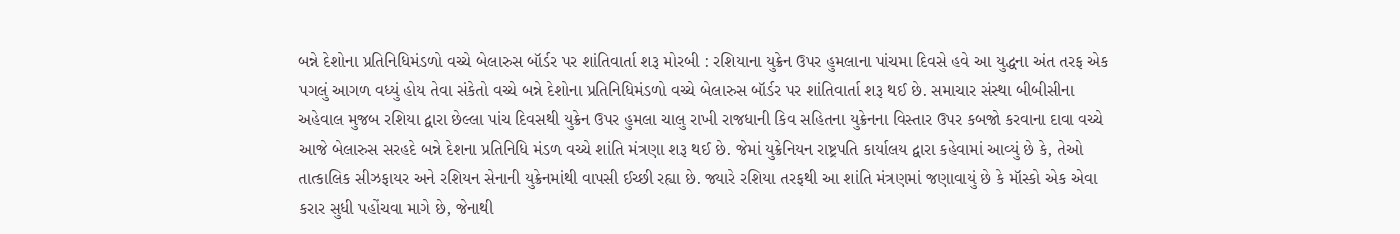બન્ને દેશોના પ્રતિનિધિમંડળો વચ્ચે બેલારુસ બૉર્ડર પર શાંતિવાર્તા શરૂ મોરબી : રશિયાના યુક્રેન ઉપર હુમલાના પાંચમા દિવસે હવે આ યુદ્ધના અંત તરફ એક પગલું આગળ વધ્યું હોય તેવા સંકેતો વચ્ચે બન્ને દેશોના પ્રતિનિધિમંડળો વચ્ચે બેલારુસ બૉર્ડર પર શાંતિવાર્તા શરૂ થઈ છે. સમાચાર સંસ્થા બીબીસીના અહેવાલ મુજબ રશિયા દ્વારા છેલ્લા પાંચ દિવસથી યુક્રેન ઉપર હુમલા ચાલુ રાખી રાજધાની કિવ સહિતના યુક્રેનના વિસ્તાર ઉપર કબજો કરવાના દાવા વચ્ચે આજે બેલારુસ સરહદે બન્ને દેશના પ્રતિનિધિ મંડળ વચ્ચે શાંતિ મંત્રણા શરૂ થઈ છે. જેમાં યુક્રેનિયન રાષ્ટ્રપતિ કાર્યાલય દ્વારા કહેવામાં આવ્યું છે કે, તેઓ તાત્કાલિક સીઝફાયર અને રશિયન સેનાની યુક્રેનમાંથી વાપસી ઈચ્છી રહ્યા છે. જ્યારે રશિયા તરફથી આ શાંતિ મંત્રણમાં જણાવાયું છે કે મૉસ્કો એક એવા કરાર સુધી પહોંચવા માગે છે, જેનાથી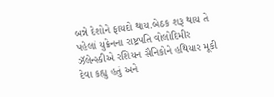બન્ને દેશોને ફાયદો થાય.બેઠક શરૂ થાય તે પહેલાં યુક્રેનના રાષ્ટ્રપતિ વોલોદિમીર ઝૅલેન્સ્કીએ રશિયન સૈનિકોને હથિયાર મૂકી દેવા કહ્યુ હતું અને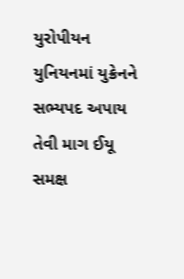યુરોપીયન યુનિયનમાં યુક્રેનને સભ્યપદ અપાય તેવી માગ ઈયૂ સમક્ષ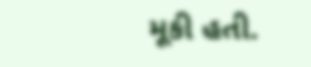મૂકી હતી.